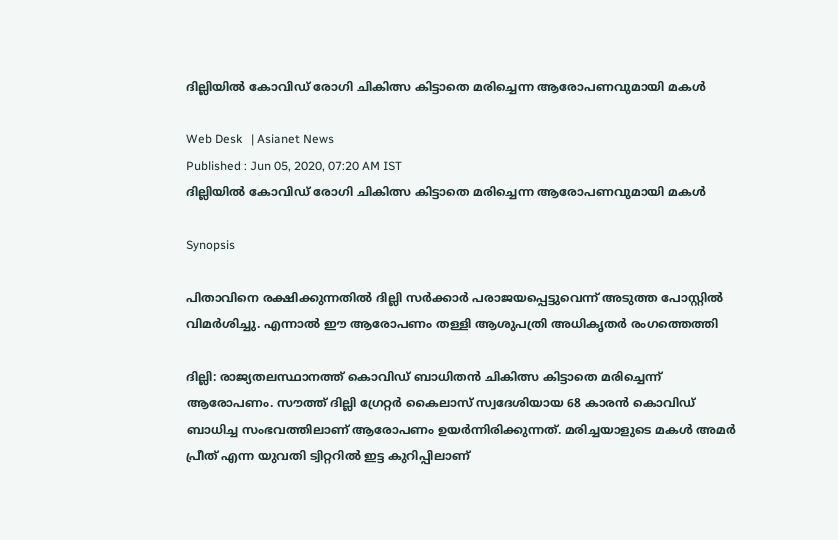ദില്ലിയിൽ കോവിഡ് രോഗി ചികിത്സ കിട്ടാതെ മരിച്ചെന്ന ആരോപണവുമായി മകൾ

Web Desk   | Asianet News
Published : Jun 05, 2020, 07:20 AM IST
ദില്ലിയിൽ കോവിഡ് രോഗി ചികിത്സ കിട്ടാതെ മരിച്ചെന്ന ആരോപണവുമായി മകൾ

Synopsis

പിതാവിനെ രക്ഷിക്കുന്നതിൽ ദില്ലി സർക്കാർ പരാജയപ്പെട്ടുവെന്ന് അടുത്ത പോസ്റ്റിൽ വിമർശിച്ചു. എന്നാൽ ഈ ആരോപണം തള്ളി ആശുപത്രി അധികൃതർ രംഗത്തെത്തി

ദില്ലി: രാജ്യതലസ്ഥാനത്ത് കൊവിഡ് ബാധിതൻ ചികിത്സ കിട്ടാതെ മരിച്ചെന്ന് ആരോപണം. സൗത്ത് ദില്ലി ഗ്രേറ്റർ കൈലാസ് സ്വദേശിയായ 68 കാരൻ കൊവിഡ് ബാധിച്ച സംഭവത്തിലാണ് ആരോപണം ഉയർന്നിരിക്കുന്നത്. മരിച്ചയാളുടെ മകൾ അമർ പ്രീത് എന്ന യുവതി ട്വിറ്ററിൽ ഇട്ട കുറിപ്പിലാണ്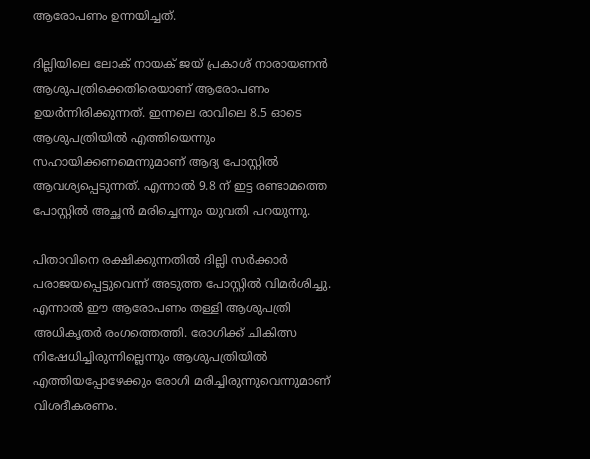ആരോപണം ഉന്നയിച്ചത്.

ദില്ലിയിലെ ലോക് നായക് ജയ് പ്രകാശ് നാരായണൻ ആശുപത്രിക്കെതിരെയാണ് ആരോപണം ഉയർന്നിരിക്കുന്നത്. ഇന്നലെ രാവിലെ 8.5 ഓടെ ആശുപത്രിയിൽ എത്തിയെന്നും സഹായിക്കണമെന്നുമാണ് ആദ്യ പോസ്റ്റിൽ ആവശ്യപ്പെടുന്നത്. എന്നാൽ 9.8 ന് ഇട്ട രണ്ടാമത്തെ പോസ്റ്റിൽ അച്ഛൻ മരിച്ചെന്നും യുവതി പറയുന്നു.

പിതാവിനെ രക്ഷിക്കുന്നതിൽ ദില്ലി സർക്കാർ പരാജയപ്പെട്ടുവെന്ന് അടുത്ത പോസ്റ്റിൽ വിമർശിച്ചു. എന്നാൽ ഈ ആരോപണം തള്ളി ആശുപത്രി അധികൃതർ രംഗത്തെത്തി. രോഗിക്ക് ചികിത്സ നിഷേധിച്ചിരുന്നില്ലെന്നും ആശുപത്രിയിൽ എത്തിയപ്പോഴേക്കും രോഗി മരിച്ചിരുന്നുവെന്നുമാണ് വിശദീകരണം.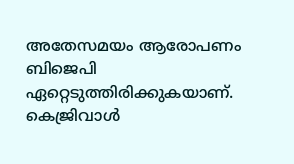അതേസമയം ആരോപണം ബിജെപി ഏറ്റെടുത്തിരിക്കുകയാണ്. കെജ്രിവാൾ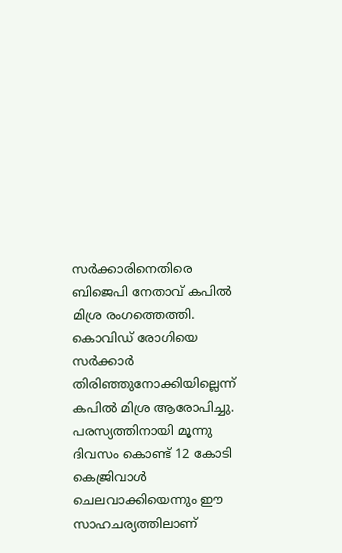സർക്കാരിനെതിരെ ബിജെപി നേതാവ് കപിൽ മിശ്ര രംഗത്തെത്തി. കൊവിഡ് രോഗിയെ സർക്കാർ തിരിഞ്ഞുനോക്കിയില്ലെന്ന് കപിൽ മിശ്ര ആരോപിച്ചു. പരസ്യത്തിനായി മൂന്നു ദിവസം കൊണ്ട് 12 കോടി കെജ്രിവാൾ ചെലവാക്കിയെന്നും ഈ സാഹചര്യത്തിലാണ്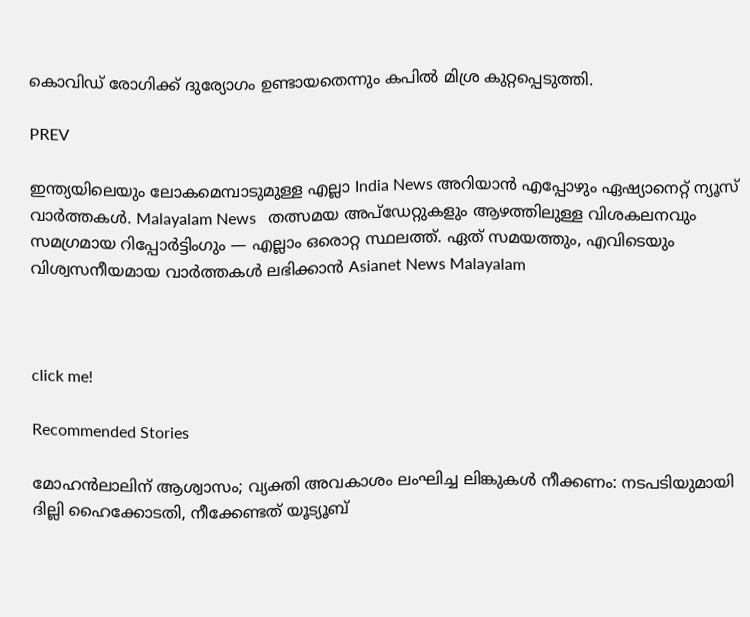കൊവിഡ് രോഗിക്ക് ദുര്യോഗം ഉണ്ടായതെന്നും കപിൽ മിശ്ര കുറ്റപ്പെടുത്തി.

PREV

ഇന്ത്യയിലെയും ലോകമെമ്പാടുമുള്ള എല്ലാ India News അറിയാൻ എപ്പോഴും ഏഷ്യാനെറ്റ് ന്യൂസ് വാർത്തകൾ. Malayalam News   തത്സമയ അപ്‌ഡേറ്റുകളും ആഴത്തിലുള്ള വിശകലനവും സമഗ്രമായ റിപ്പോർട്ടിംഗും — എല്ലാം ഒരൊറ്റ സ്ഥലത്ത്. ഏത് സമയത്തും, എവിടെയും വിശ്വസനീയമായ വാർത്തകൾ ലഭിക്കാൻ Asianet News Malayalam



click me!

Recommended Stories

മോഹൻലാലിന് ആശ്വാസം; വ്യക്തി അവകാശം ലംഘിച്ച ലിങ്കുകൾ നീക്കണം: നടപടിയുമായി ദില്ലി ഹൈക്കോടതി, നീക്കേണ്ടത് യൂട്യൂബ്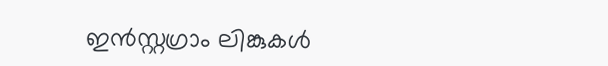ഇൻസ്റ്റഗ്രാം ലിങ്കുകൾ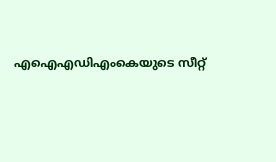എഐഎഡിഎംകെയുടെ സീറ്റ്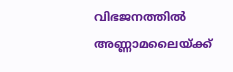വിഭജനത്തിൽ അണ്ണാമലൈയ്ക്ക്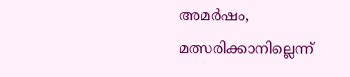അമർഷം, മത്സരിക്കാനില്ലെന്ന്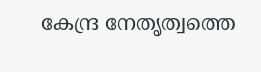കേന്ദ്ര നേതൃത്വത്തെ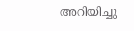അറിയിച്ചു